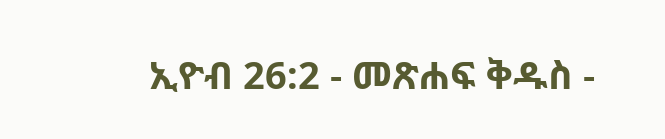ኢዮብ 26:2 - መጽሐፍ ቅዱስ -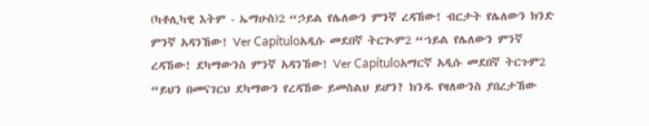(ካቶሊካዊ እትም - ኤማሁስ)2 “ኃይል የሌለውን ምንኛ ረዳኸው! ብርታት የሌለውን ክንድ ምንኛ አዳንኸው! Ver Capítuloአዲሱ መደበኛ ትርጒም2 “ኀይል የሌለውን ምንኛ ረዳኸው! ደካማውንስ ምንኛ አዳንኸው! Ver Capítuloአማርኛ አዲሱ መደበኛ ትርጉም2 “ይህን በመናገርህ ደካማውን የረዳኸው ይመስልህ ይሆን? ክንዱ የዛለውንስ ያበረታኸው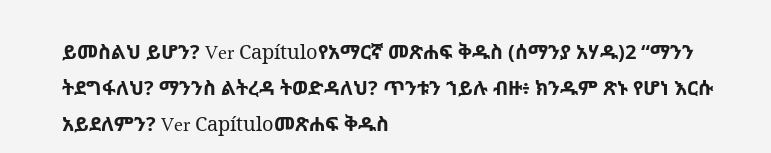ይመስልህ ይሆን? Ver Capítuloየአማርኛ መጽሐፍ ቅዱስ (ሰማንያ አሃዱ)2 “ማንን ትደግፋለህ? ማንንስ ልትረዳ ትወድዳለህ? ጥንቱን ኀይሉ ብዙ፥ ክንዱም ጽኑ የሆነ እርሱ አይደለምን? Ver Capítuloመጽሐፍ ቅዱስ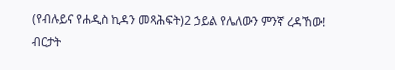(የብሉይና የሐዲስ ኪዳን መጻሕፍት)2 ኃይል የሌለውን ምንኛ ረዳኸው! ብርታት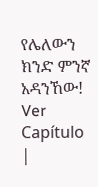የሌለውን ክንድ ምንኛ አዳንኸው! Ver Capítulo |